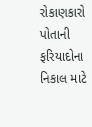રોકાણકારો પોતાની ફરિયાદોના નિકાલ માટે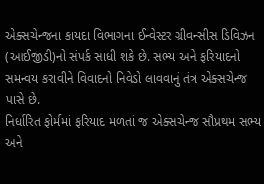એક્સચેન્જના કાયદા વિભાગના ઈન્વેસ્ટર ગ્રીવન્સીસ ડિવિઝન (આઈજીડી)નો સંપર્ક સાધી શકે છે. સભ્ય અને ફરિયાદનો સમન્વય કરાવીને વિવાદનો નિવેડો લાવવાનું તંત્ર એક્સચેન્જ પાસે છે.
નિર્ધારિત ફોર્મમાં ફરિયાદ મળતાં જ એક્સચેન્જ સૌપ્રથમ સભ્ય અને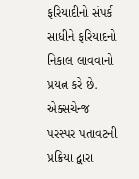ફરિયાદીનો સંપર્ક સાધીને ફરિયાદનો નિકાલ લાવવાનો પ્રયત્ન કરે છે. એક્સચેન્જ પરસ્પર પતાવટની પ્રક્રિયા દ્વારા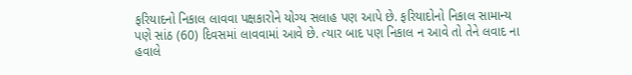ફરિયાદનો નિકાલ લાવવા પક્ષકારોને યોગ્ય સલાહ પણ આપે છે. ફરિયાદોનો નિકાલ સામાન્ય પણે સાંઠ (60) દિવસમાં લાવવામાં આવે છે. ત્યાર બાદ પણ નિકાલ ન આવે તો તેને લવાદ ના હવાલે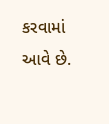કરવામાં આવે છે.